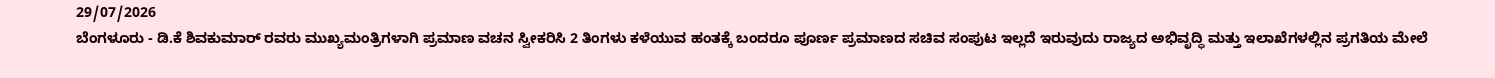29/07/2026
ಬೆಂಗಳೂರು - ಡಿ.ಕೆ ಶಿವಕುಮಾರ್ ರವರು ಮುಖ್ಯಮಂತ್ರಿಗಳಾಗಿ ಪ್ರಮಾಣ ವಚನ ಸ್ವೀಕರಿಸಿ 2 ತಿಂಗಳು ಕಳೆಯುವ ಹಂತಕ್ಕೆ ಬಂದರೂ ಪೂರ್ಣ ಪ್ರಮಾಣದ ಸಚಿವ ಸಂಪುಟ ಇಲ್ಲದೆ ಇರುವುದು ರಾಜ್ಯದ ಅಭಿವೃದ್ಧಿ ಮತ್ತು ಇಲಾಖೆಗಳಲ್ಲಿನ ಪ್ರಗತಿಯ ಮೇಲೆ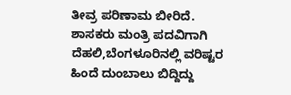ತೀವ್ರ ಪರಿಣಾಮ ಬೀರಿದೆ.
ಶಾಸಕರು ಮಂತ್ರಿ ಪದವಿಗಾಗಿ ದೆಹಲಿ,ಬೆಂಗಳೂರಿನಲ್ಲಿ ವರಿಷ್ಟರ ಹಿಂದೆ ದುಂಬಾಲು ಬಿದ್ದಿದ್ದು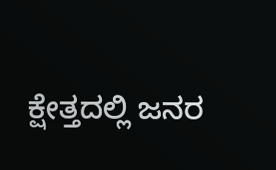ಕ್ಷೇತ್ತದಲ್ಲಿ ಜನರ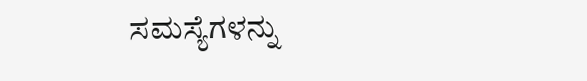ಸಮಸ್ಯೆಗಳನ್ನು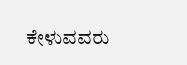ಕೇಳುವವರು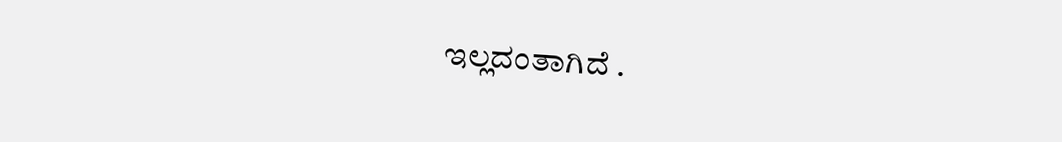ಇಲ್ಲದಂತಾಗಿದೆ .